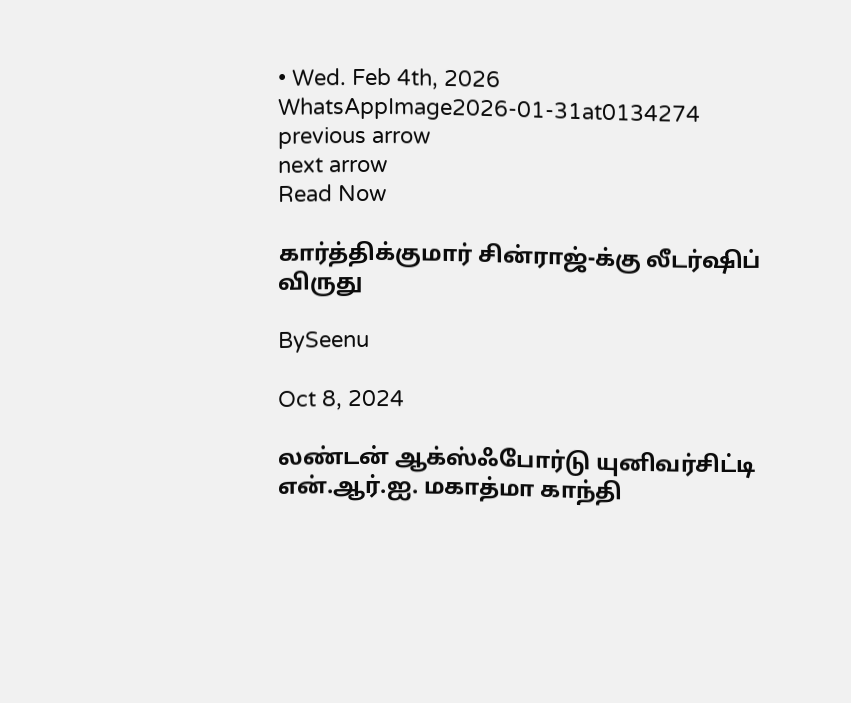• Wed. Feb 4th, 2026
WhatsAppImage2026-01-31at0134274
previous arrow
next arrow
Read Now

கார்த்திக்குமார் சின்ராஜ்-க்கு லீடர்ஷிப் விருது

BySeenu

Oct 8, 2024

லண்டன் ஆக்ஸ்ஃபோர்டு யுனிவர்சிட்டி என்.ஆர்.ஐ. மகாத்மா காந்தி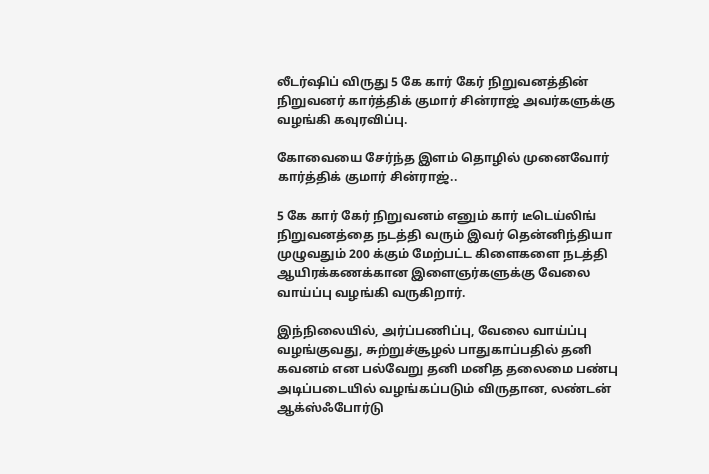லீடர்ஷிப் விருது 5 கே கார் கேர் நிறுவனத்தின் நிறுவனர் கார்த்திக் குமார் சின்ராஜ் அவர்களுக்கு வழங்கி கவுரவிப்பு.

கோவையை சேர்ந்த இளம் தொழில் முனைவோர் கார்த்திக் குமார் சின்ராஜ்..

5 கே கார் கேர் நிறுவனம் எனும் கார் டீடெய்லிங் நிறுவனத்தை நடத்தி வரும் இவர் தென்னிந்தியா முழுவதும் 200 க்கும் மேற்பட்ட கிளைகளை நடத்தி ஆயிரக்கணக்கான இளைஞர்களுக்கு வேலை வாய்ப்பு வழங்கி வருகிறார்.

இந்நிலையில், அர்ப்பணிப்பு, வேலை வாய்ப்பு வழங்குவது, சுற்றுச்சூழல் பாதுகாப்பதில் தனி கவனம் என பல்வேறு தனி மனித தலைமை பண்பு அடிப்படையில் வழங்கப்படும் விருதான, லண்டன் ஆக்ஸ்ஃபோர்டு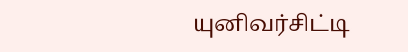யுனிவர்சிட்டி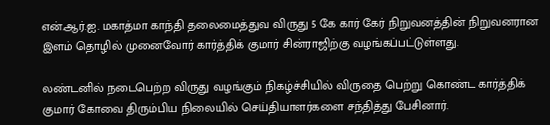என்.ஆர்.ஐ. மகாத்மா காந்தி தலைமைத்துவ விருது 5 கே கார் கேர் நிறுவனத்தின் நிறுவனரான இளம் தொழில் முனைவோர் கார்த்திக் குமார் சின்ராஜிற்கு வழங்கப்பட்டுள்ளது.

லண்டனில் நடைபெற்ற விருது வழங்கும் நிகழ்ச்சியில் விருதை பெற்று கொண்ட கார்த்திக் குமார் கோவை திரும்பிய நிலையில் செய்தியாளர்களை சந்தித்து பேசினார்.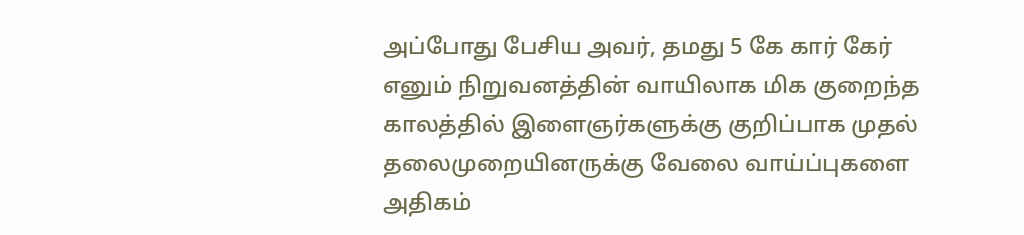அப்போது பேசிய அவர், தமது 5 கே கார் கேர் எனும் நிறுவனத்தின் வாயிலாக மிக குறைந்த காலத்தில் இளைஞர்களுக்கு குறிப்பாக முதல் தலைமுறையினருக்கு வேலை வாய்ப்புகளை அதிகம்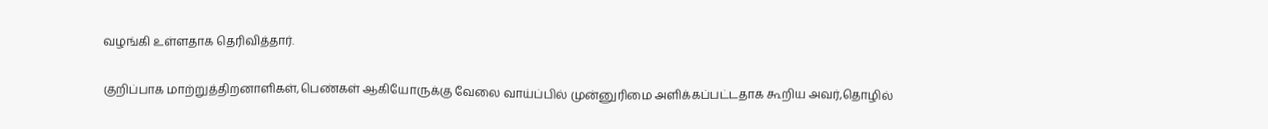வழங்கி உள்ளதாக தெரிவித்தார்.

குறிப்பாக மாற்றுத்திறனாளிகள்,பெண்கள் ஆகியோருக்கு வேலை வாய்ப்பில் முன்னுரிமை அளிக்கப்பட்டதாக கூறிய அவர்,தொழில்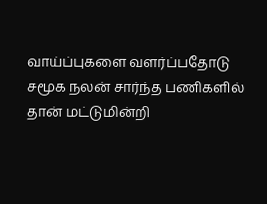வாய்ப்புகளை வளர்ப்பதோடு சமூக நலன் சார்ந்த பணிகளில் தான் மட்டுமின்றி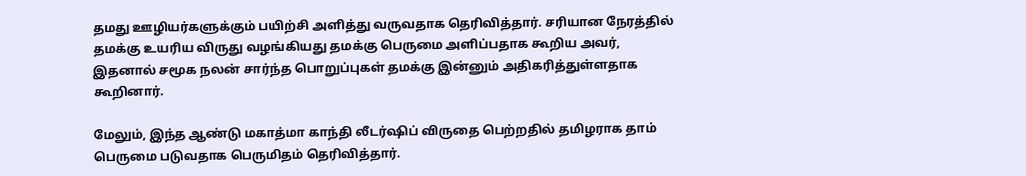தமது ஊழியர்களுக்கும் பயிற்சி அளித்து வருவதாக தெரிவித்தார். சரியான நேரத்தில் தமக்கு உயரிய விருது வழங்கியது தமக்கு பெருமை அளிப்பதாக கூறிய அவர், இதனால் சமூக நலன் சார்ந்த பொறுப்புகள் தமக்கு இன்னும் அதிகரித்துள்ளதாக கூறினார்.

மேலும், இந்த ஆண்டு மகாத்மா காந்தி லீடர்ஷிப் விருதை பெற்றதில் தமிழராக தாம் பெருமை படுவதாக பெருமிதம் தெரிவித்தார்.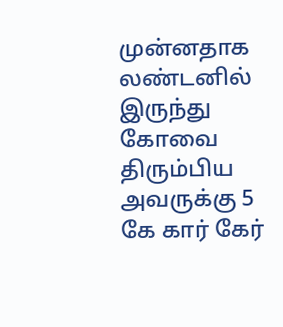முன்னதாக லண்டனில் இருந்து கோவை திரும்பிய அவருக்கு 5 கே கார் கேர்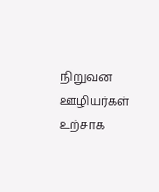நிறுவன ஊழியர்கள் உற்சாக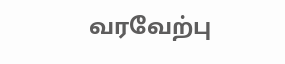வரவேற்பு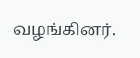வழங்கினர்.